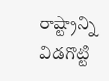రాష్ట్రాన్ని విడగొట్టి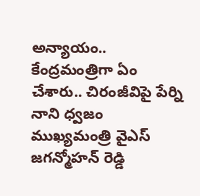అన్యాయం.. కేంద్రమంత్రిగా ఏం చేశారు.. చిరంజీవిపై పేర్ని నాని ధ్వజం
ముఖ్యమంత్రి వైఎస్ జగన్మోహన్ రెడ్డి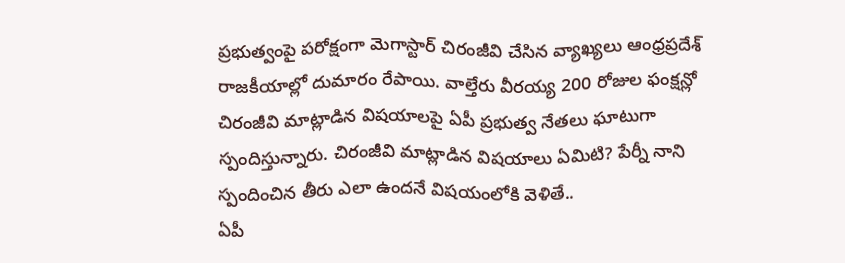ప్రభుత్వంపై పరోక్షంగా మెగాస్టార్ చిరంజీవి చేసిన వ్యాఖ్యలు ఆంధ్రప్రదేశ్ రాజకీయాల్లో దుమారం రేపాయి. వాల్తేరు వీరయ్య 200 రోజుల ఫంక్షన్లో చిరంజీవి మాట్లాడిన విషయాలపై ఏపీ ప్రభుత్వ నేతలు ఘాటుగా స్పందిస్తున్నారు. చిరంజీవి మాట్లాడిన విషయాలు ఏమిటి? పేర్నీ నాని స్పందించిన తీరు ఎలా ఉందనే విషయంలోకి వెళితే..
ఏపీ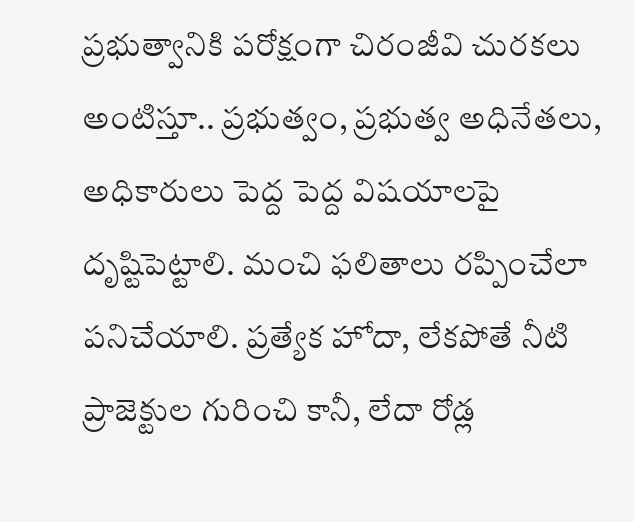ప్రభుత్వానికి పరోక్షంగా చిరంజీవి చురకలు అంటిస్తూ.. ప్రభుత్వం, ప్రభుత్వ అధినేతలు, అధికారులు పెద్ద పెద్ద విషయాలపై దృష్టిపెట్టాలి. మంచి ఫలితాలు రప్పించేలా పనిచేయాలి. ప్రత్యేక హోదా, లేకపోతే నీటి ప్రాజెక్టుల గురించి కానీ, లేదా రోడ్ల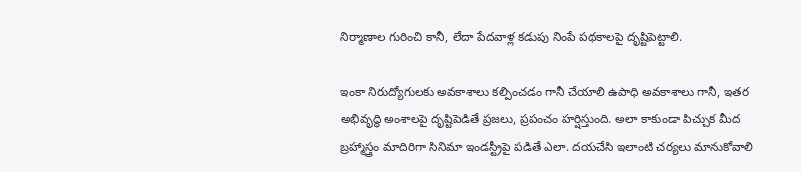నిర్మాణాల గురించి కానీ, లేదా పేదవాళ్ల కడుపు నింపే పథకాలపై దృష్టిపెట్టాలి.

ఇంకా నిరుద్యోగులకు అవకాశాలు కల్పించడం గానీ చేయాలి ఉపాధి అవకాశాలు గానీ, ఇతర అభివృద్ధి అంశాలపై దృష్టిపెడితే ప్రజలు, ప్రపంచం హర్షిస్తుంది. అలా కాకుండా పిచ్చుక మీద బ్రహ్మాస్త్రం మాదిరిగా సినిమా ఇండస్ట్రీపై పడితే ఎలా. దయచేసి ఇలాంటి చర్యలు మానుకోవాలి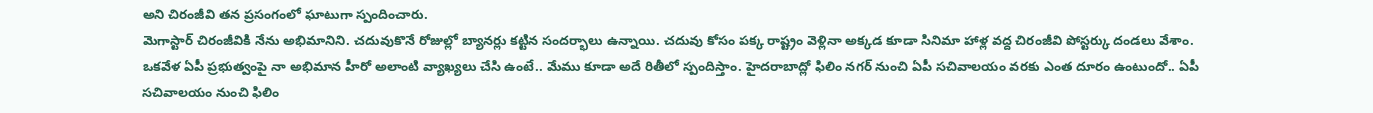అని చిరంజీవి తన ప్రసంగంలో ఘాటుగా స్పందించారు.
మెగాస్టార్ చిరంజీవికి నేను అభిమానిని. చదువుకొనే రోజుల్లో బ్యానర్లు కట్టిన సందర్భాలు ఉన్నాయి. చదువు కోసం పక్క రాష్ట్రం వెళ్లినా అక్కడ కూడా సినిమా హాళ్ల వద్ద చిరంజీవి పోస్టర్కు దండలు వేశాం. ఒకవేళ ఏపీ ప్రభుత్వంపై నా అభిమాన హీరో అలాంటి వ్యాఖ్యలు చేసి ఉంటే.. మేము కూడా అదే రితీలో స్పందిస్తాం. హైదరాబాద్లో ఫిలిం నగర్ నుంచి ఏపీ సచివాలయం వరకు ఎంత దూరం ఉంటుందో.. ఏపీ సచివాలయం నుంచి ఫిలిం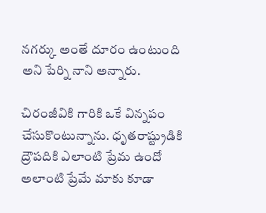నగర్కు అంతే దూరం ఉంటుంది అని పేర్ని నాని అన్నారు.

చిరంజీవికి గారికి ఒకే విన్నపం చేసుకొంటున్నాను. ధృతరాష్ట్రుడికి ద్రౌపదికి ఎలాంటి ప్రేమ ఉందో అలాంటి ప్రేమే మాకు కూడా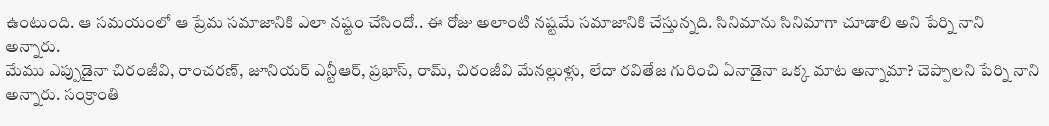ఉంటుంది. ఆ సమయంలో ఆ ప్రేమ సమాజానికి ఎలా నష్టం చేసిందో.. ఈ రోజు అలాంటి నష్టమే సమాజానికి చేస్తున్నది. సినిమాను సినిమాగా చూడాలి అని పేర్ని నాని అన్నారు.
మేము ఎప్పుడైనా చిరంజీవి, రాంచరణ్, జూనియర్ ఎన్టీఆర్, ప్రభాస్, రామ్, చిరంజీవి మేనల్లుళ్లు, లేదా రవితేజ గురించి ఏనాడైనా ఒక్క మాట అన్నామా? చెప్పాలని పేర్ని నాని అన్నారు. సంక్రాంతి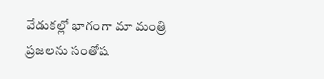వేడుకల్లో భాగంగా మా మంత్రి ప్రజలను సంతోష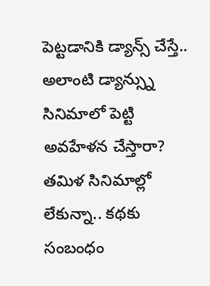పెట్టడానికి డ్యాన్స్ చేస్తే.. అలాంటి డ్యాన్స్ను సినిమాలో పెట్టి అవహేళన చేస్తారా? తమిళ సినిమాల్లో లేకున్నా.. కథకు సంబంధం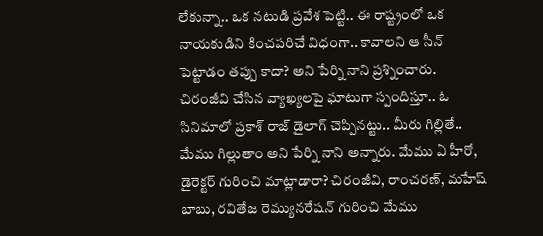లేకున్నా.. ఒక నటుడి ప్రవేశ పెట్టి.. ఈ రాష్ట్రంలో ఒక నాయకుడిని కించపరిచే విధంగా.. కావాలని ఆ సీన్ పెట్టాడం తప్పు కాదా? అని పేర్ని నాని ప్రశ్నించారు.
చిరంజీవి చేసిన వ్యాఖ్యలపై ఘాటుగా స్పందిస్తూ.. ఓ సినిమాలో ప్రకాశ్ రాజ్ డైలాగ్ చెప్పినట్టు.. మీరు గిల్లితే.. మేము గిల్లుతాం అని పేర్ని నాని అన్నారు. మేము ఏ హీరో, డైరెక్టర్ గురించి మాట్లాడారా? చిరంజీవి, రాంచరణ్, మహేష్ బాబు, రవితేజ రెమ్యునరేషన్ గురించి మేము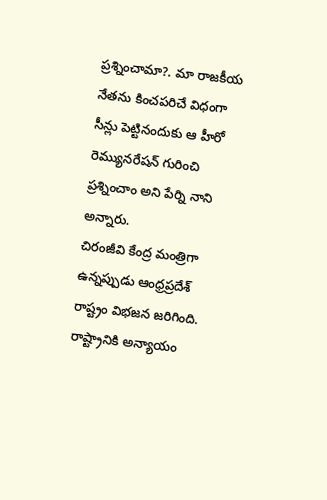ప్రశ్నించామా?. మా రాజకీయ నేతను కించపరిచే విధంగా సీన్లు పెట్టినందుకు ఆ హీరో రెమ్యునరేషన్ గురించి ప్రశ్నించాం అని పేర్ని నాని అన్నారు.
చిరంజీవి కేంద్ర మంత్రిగా ఉన్నప్పుడు ఆంధ్రప్రదేశ్ రాష్ట్రం విభజన జరిగింది. రాష్ట్రానికి అన్యాయం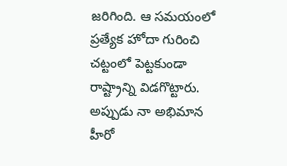జరిగింది. ఆ సమయంలో ప్రత్యేక హోదా గురించి చట్టంలో పెట్టకుండా రాష్ట్రాన్ని విడగొట్టారు. అప్పుడు నా అభిమాన హీరో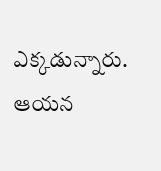ఎక్కడున్నారు. ఆయన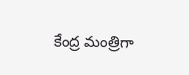కేంద్ర మంత్రిగా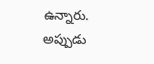ఉన్నారు. అప్పుడు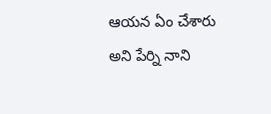ఆయన ఏం చేశారు అని పేర్ని నాని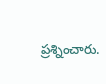ప్రశ్నించారు.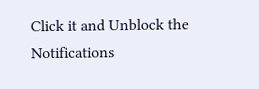Click it and Unblock the Notifications